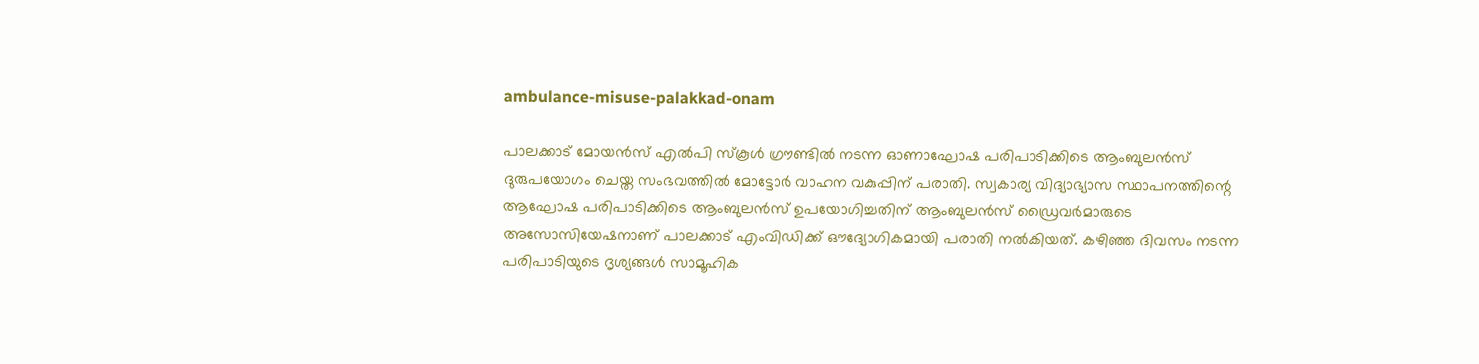ambulance-misuse-palakkad-onam

പാലക്കാട് മോയൻസ് എൽപി സ്കൂൾ ഗ്രൗണ്ടിൽ നടന്ന ഓണാഘോഷ പരിപാടിക്കിടെ ആംബുലൻസ് ദുരുപയോഗം ചെയ്ത സംഭവത്തിൽ മോട്ടോർ വാഹന വകുപ്പിന് പരാതി. സ്വകാര്യ വിദ്യാഭ്യാസ സ്ഥാപനത്തിന്റെ ആഘോഷ പരിപാടിക്കിടെ ആംബുലൻസ് ഉപയോഗിച്ചതിന് ആംബുലൻസ് ഡ്രൈവർമാരുടെ അസോസിയേഷനാണ് പാലക്കാട് എംവിഡിക്ക് ഔദ്യോഗികമായി പരാതി നൽകിയത്. കഴിഞ്ഞ ദിവസം നടന്ന പരിപാടിയുടെ ദൃശ്യങ്ങൾ സാമൂഹിക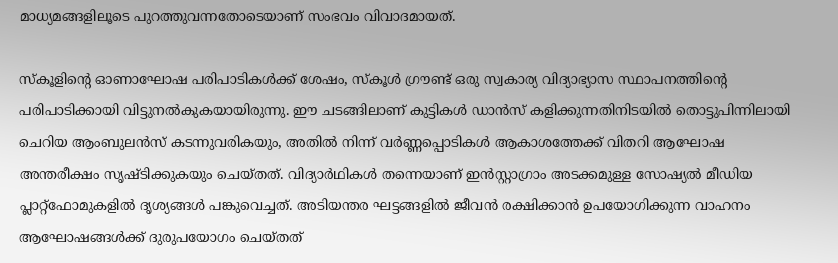മാധ്യമങ്ങളിലൂടെ പുറത്തുവന്നതോടെയാണ് സംഭവം വിവാദമായത്.

സ്കൂളിന്‍റെ ഓണാഘോഷ പരിപാടികൾക്ക് ശേഷം, സ്കൂള്‍‌ ഗ്രൗണ്ട് ഒരു സ്വകാര്യ വിദ്യാഭ്യാസ സ്ഥാപനത്തിന്റെ പരിപാടിക്കായി വിട്ടുനൽകുകയായിരുന്നു. ഈ ചടങ്ങിലാണ് കുട്ടികൾ ഡാൻസ് കളിക്കുന്നതിനിടയില്‍ തൊട്ടുപിന്നിലായി ചെറിയ ആംബുലൻസ് കടന്നുവരികയും, അതിൽ നിന്ന് വർണ്ണപ്പൊടികൾ ആകാശത്തേക്ക് വിതറി ആഘോഷ അന്തരീക്ഷം സൃഷ്ടിക്കുകയും ചെയ്തത്. വിദ്യാർഥികൾ തന്നെയാണ് ഇൻസ്റ്റാഗ്രാം അടക്കമുള്ള സോഷ്യൽ മീഡിയ പ്ലാറ്റ്‌ഫോമുകളിൽ ദൃശ്യങ്ങൾ പങ്കുവെച്ചത്. അടിയന്തര ഘട്ടങ്ങളിൽ ജീവൻ രക്ഷിക്കാൻ ഉപയോഗിക്കുന്ന വാഹനം ആഘോഷങ്ങൾക്ക് ദുരുപയോഗം ചെയ്തത്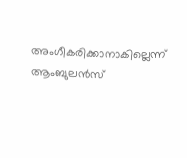അംഗീകരിക്കാനാകില്ലെന്ന് ആംബുലൻസ്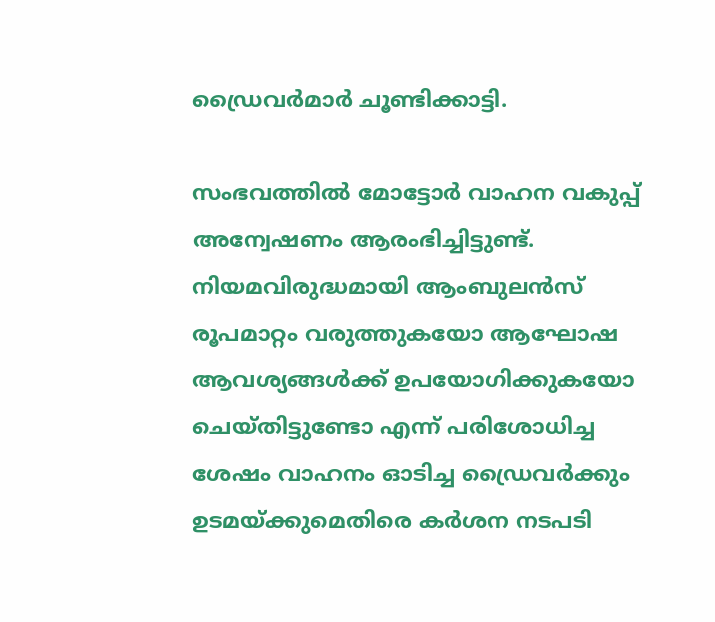ഡ്രൈവർമാർ ചൂണ്ടിക്കാട്ടി.

സംഭവത്തില്‍ മോട്ടോർ വാഹന വകുപ്പ് അന്വേഷണം ആരംഭിച്ചിട്ടുണ്ട്. നിയമവിരുദ്ധമായി ആംബുലൻസ് രൂപമാറ്റം വരുത്തുകയോ ആഘോഷ ആവശ്യങ്ങൾക്ക് ഉപയോഗിക്കുകയോ ചെയ്തിട്ടുണ്ടോ എന്ന് പരിശോധിച്ച ശേഷം വാഹനം ഓടിച്ച ഡ്രൈവർക്കും ഉടമയ്ക്കുമെതിരെ കർശന നടപടി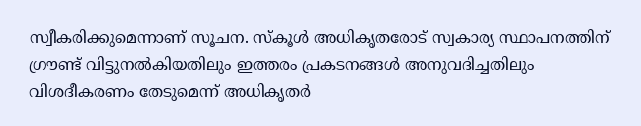സ്വീകരിക്കുമെന്നാണ് സൂചന. സ്കൂൾ അധികൃതരോട് സ്വകാര്യ സ്ഥാപനത്തിന് ഗ്രൗണ്ട് വിട്ടുനൽകിയതിലും ഇത്തരം പ്രകടനങ്ങൾ അനുവദിച്ചതിലും വിശദീകരണം തേടുമെന്ന് അധികൃതർ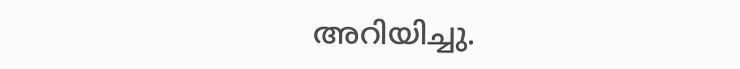അറിയിച്ചു.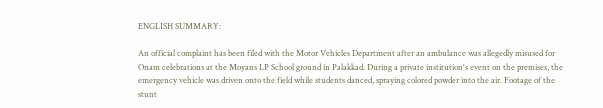ENGLISH SUMMARY:

An official complaint has been filed with the Motor Vehicles Department after an ambulance was allegedly misused for Onam celebrations at the Moyans LP School ground in Palakkad. During a private institution's event on the premises, the emergency vehicle was driven onto the field while students danced, spraying colored powder into the air. Footage of the stunt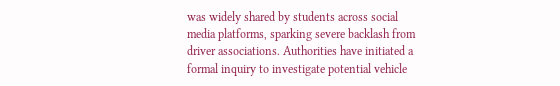was widely shared by students across social media platforms, sparking severe backlash from driver associations. Authorities have initiated a formal inquiry to investigate potential vehicle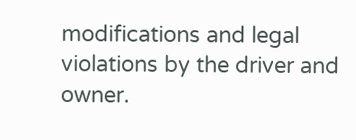modifications and legal violations by the driver and owner.